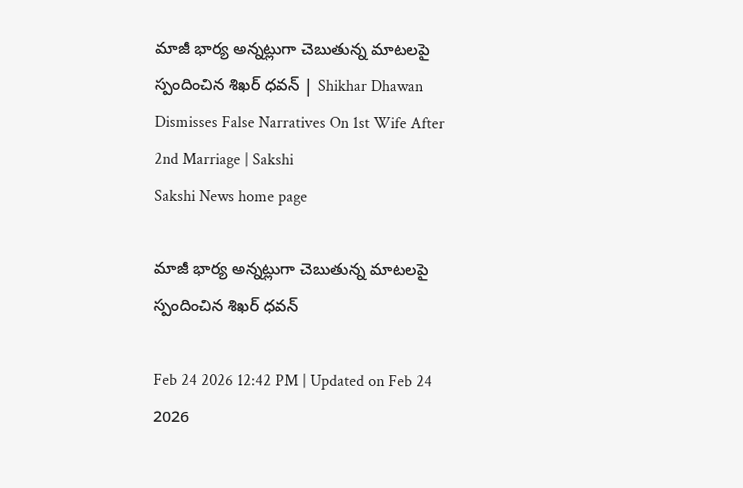మాజీ భార్య అన్నట్లుగా చెబుతున్న మాటలపై స్పందించిన శిఖర్‌ ధవన్‌ | Shikhar Dhawan Dismisses False Narratives On 1st Wife After 2nd Marriage | Sakshi
Sakshi News home page

మాజీ భార్య అన్నట్లుగా చెబుతున్న మాటలపై స్పందించిన శిఖర్‌ ధవన్‌

Feb 24 2026 12:42 PM | Updated on Feb 24 2026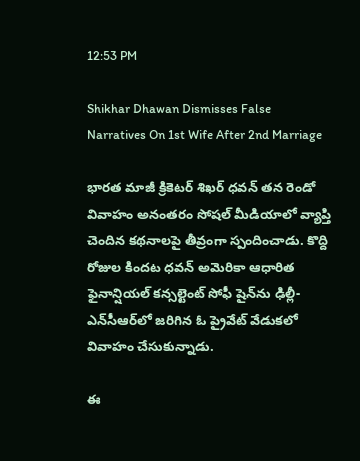12:53 PM

Shikhar Dhawan Dismisses False Narratives On 1st Wife After 2nd Marriage

భారత మాజీ క్రికెటర్ శిఖర్ ధవన్ తన రెండో వివాహం అనంతరం సోషల్ మీడియాలో వ్యాప్తి చెందిన కథనాలపై తీవ్రంగా స్పందించాడు. కొద్ది రోజుల కిందట ధవన్‌ అమెరికా ఆధారిత ఫైనాన్షియల్ కన్సల్టెంట్ సోఫీ షైన్‌ను ఢిల్లీ-ఎన్‌సీఆర్‌లో జరిగిన ఓ ప్రైవేట్ వేడుకలో వివాహం చేసుకున్నాడు.

ఈ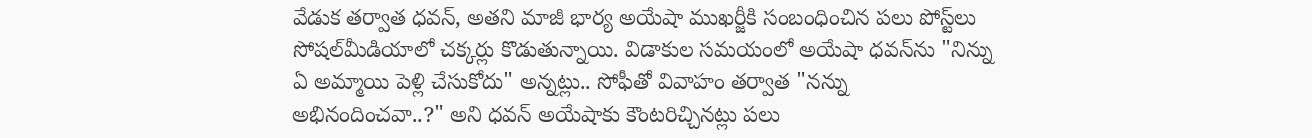వేడుక తర్వాత ధవన్‌, అతని మాజీ భార్య అయేషా ముఖర్జీకి సంబంధించిన పలు పోస్ట్‌లు సోషల్‌మీడియాలో చక్కర్లు కొడుతున్నాయి. విడాకుల సమయంలో అయేషా ధవన్‌ను "నిన్ను ఏ అమ్మాయి పెళ్లి చేసుకోదు" అన్నట్లు.. సోఫీతో వివాహం తర్వాత "నన్ను అభినందించవా..?" అని ధవన్‌ అయేషాకు కౌంటరిచ్చినట్లు పలు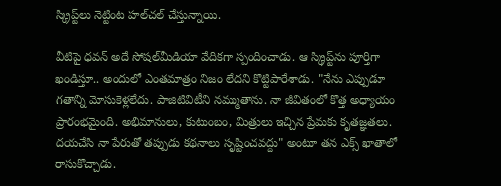స్క్రిప్ట్‌లు నెట్టింట హల్‌చల్‌ చేస్తున్నాయి.

వీటిపై ధవన్‌ అదే సోషల్‌మీడియా వేదికగా స్పందించాడు. ఆ స్క్రిప్ట్‌ను పూర్తిగా ఖండిస్తూ.. అందులో ఎంతమాత్రం నిజం లేదని కొట్టిపారేశాడు. "నేను ఎప్పుడూ గతాన్ని మోసుకెళ్లలేదు. పాజిటివిటీని నమ్ముతాను. నా జీవితంలో కొత్త అధ్యాయం ప్రారంభమైంది. అభిమానులు, కుటుంబం, మిత్రులు ఇచ్చిన ప్రేమకు కృతజ్ఞతలు. దయచేసి నా పేరుతో తప్పుడు కథనాలు సృష్టించవద్దు" అంటూ తన ఎక్స్‌ ఖాతాలో రాసుకొచ్చాడు.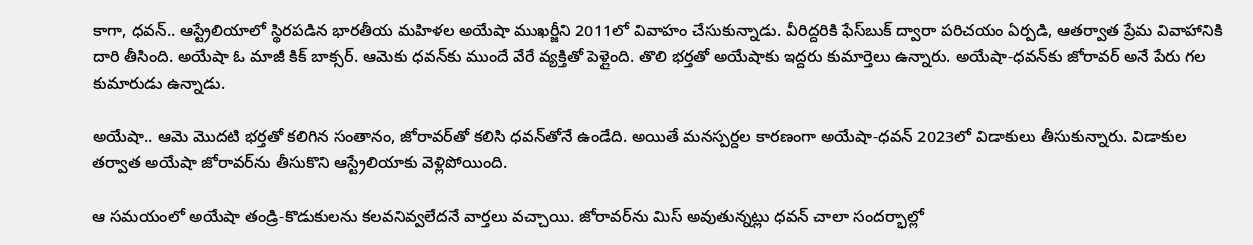కాగా, ధవన్‌.. ఆస్ట్రేలియాలో స్థిరపడిన భారతీయ మహిళల అయేషా ముఖర్జీని 2011లో వివాహం చేసుకున్నాడు. వీరిద్దరికి ఫేస్‌బుక్‌ ద్వారా పరిచయం ఏర్పడి, ఆతర్వాత ప్రేమ వివాహానికి దారి తీసింది. అయేషా ఓ మాజీ కిక్‌ బాక్సర్‌. ఆమెకు ధవన్‌కు ముందే వేరే వ్యక్తితో పెళ్లైంది. తొలి భర్తతో అయేషాకు ఇద్దరు కుమార్తెలు ఉన్నారు. అయేషా-ధవన్‌కు జోరావర్‌ అనే పేరు గల కుమారుడు ఉన్నాడు.

అయేషా.. ఆమె మొదటి భర్తతో కలిగిన సంతానం, జోరావర్‌తో కలిసి ధవన్‌తోనే ఉండేది. అయితే మనస్పర్దల కారణంగా అయేషా-ధవన్‌ 2023లో విడాకులు తీసుకున్నారు. విడాకుల తర్వాత అయేషా జోరావర్‌ను తీసుకొని ఆస్ట్రేలియాకు వెళ్లిపోయింది.

ఆ సమయంలో అయేషా తండ్రి-కొడుకులను కలవనివ్వలేదనే వార్తలు వచ్చాయి. జోరావర్‌ను మిస్‌ అవుతున్నట్లు ధవన్‌ చాలా సందర్భాల్లో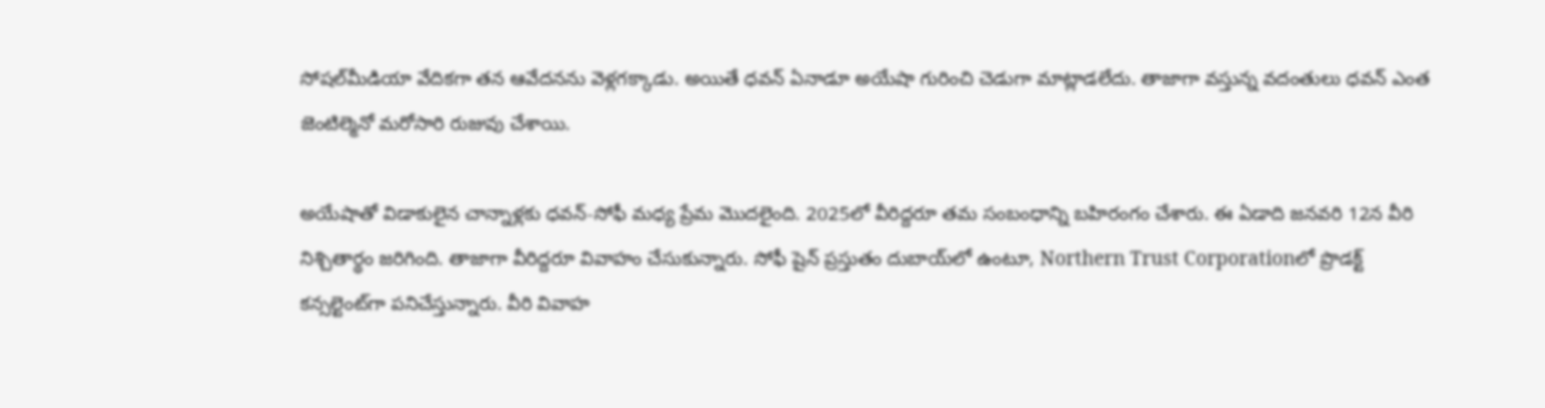సోషల్‌మీడియా వేదికగా తన ఆవేదనను వెళ్లగక్కాడు. అయితే ధవన్‌ ఏనాడూ అయేషా గురించి చెడుగా మాట్లాడలేదు. తాజాగా వస్తున్న వదంతులు ధవన్‌ ఎంత జెంటిల్మెనో మరోసారి రుజువు చేశాయి.

అయేషాతో విడాకులైన చాన్నాళ్లకు ధవన్‌-సోఫీ మధ్య ప్రేమ మొదలైంది. 2025లో వీరిద్దరూ తమ సంబంధాన్ని బహిరంగం చేశారు. ఈ ఏడాది జనవరి 12న వీరి నిశ్చితార్థం జరిగింది. తాజాగా వీరిద్దరూ వివాహం చేసుకున్నారు. సోఫీ షైన్ ప్రస్తుతం దుబాయ్‌లో ఉంటూ, Northern Trust Corporationలో ప్రొడక్ట్ కన్సల్టెంట్‌గా పనిచేస్తున్నారు. వీరి వివాహ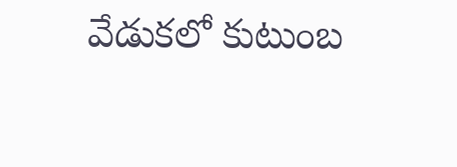వేడుకలో కుటుంబ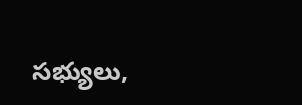సభ్యులు,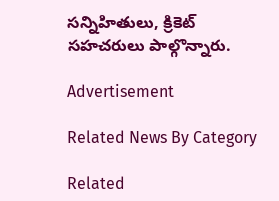సన్నిహితులు, క్రికెట్ సహచరులు పాల్గొన్నారు.

Advertisement

Related News By Category

Related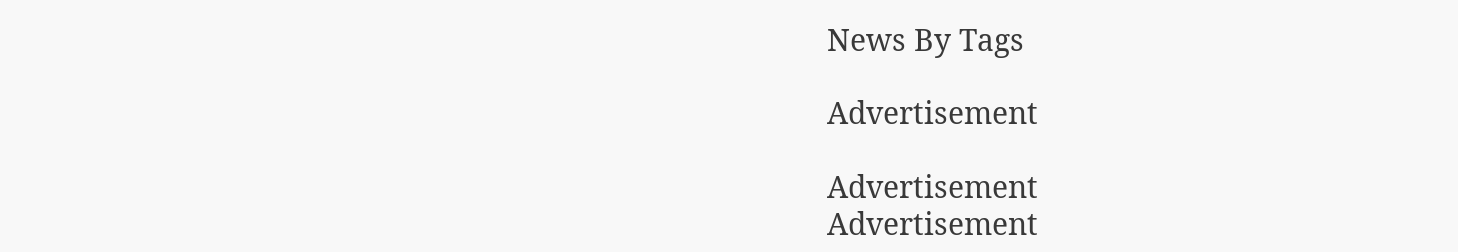News By Tags

Advertisement

Advertisement
Advertisement